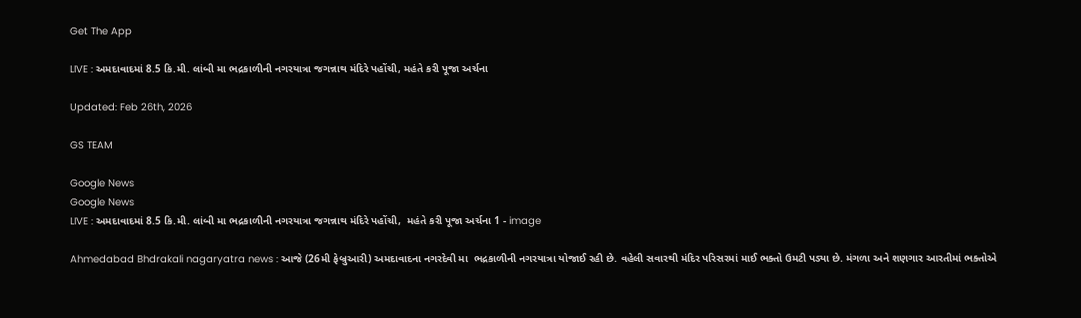Get The App

LIVE : અમદાવાદમાં 8.5 કિ.મી. લાંબી મા ભદ્રકાળીની નગરયાત્રા જગન્નાથ મંદિરે પહોંચી, મહંતે કરી પૂજા અર્ચના

Updated: Feb 26th, 2026

GS TEAM

Google News
Google News
LIVE : અમદાવાદમાં 8.5 કિ.મી. લાંબી મા ભદ્રકાળીની નગરયાત્રા જગન્નાથ મંદિરે પહોંચી,  મહંતે કરી પૂજા અર્ચના 1 - image

Ahmedabad Bhdrakali nagaryatra news : આજે (26મી ફેબ્રુઆરી) અમદાવાદના નગરદેવી મા  ભદ્રકાળીની નગરયાત્રા યોજાઈ રહી છે. વહેલી સવારથી મંદિર પરિસરમાં માઈ ભક્તો ઉમટી પડ્યા છે. મંગળા અને શણગાર આરતીમાં ભક્તોએ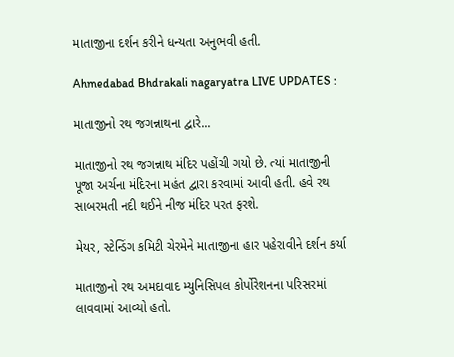માતાજીના દર્શન કરીને ધન્યતા અનુભવી હતી.

Ahmedabad Bhdrakali nagaryatra LIVE UPDATES :

માતાજીનો રથ જગન્નાથના દ્વારે...

માતાજીનો રથ જગન્નાથ મંદિર પહોંચી ગયો છે. ત્યાં માતાજીની પૂજા અર્ચના મંદિરના મહંત દ્વારા કરવામાં આવી હતી. હવે રથ સાબરમતી નદી થઈને નીજ મંદિર પરત ફરશે.

મેયર, સ્ટેન્ડિંગ કમિટી ચેરમેને માતાજીના હાર પહેરાવીને દર્શન કર્યા

માતાજીનો રથ અમદાવાદ મ્યુનિસિપલ કોર્પોરેશનના પરિસરમાં લાવવામાં આવ્યો હતો.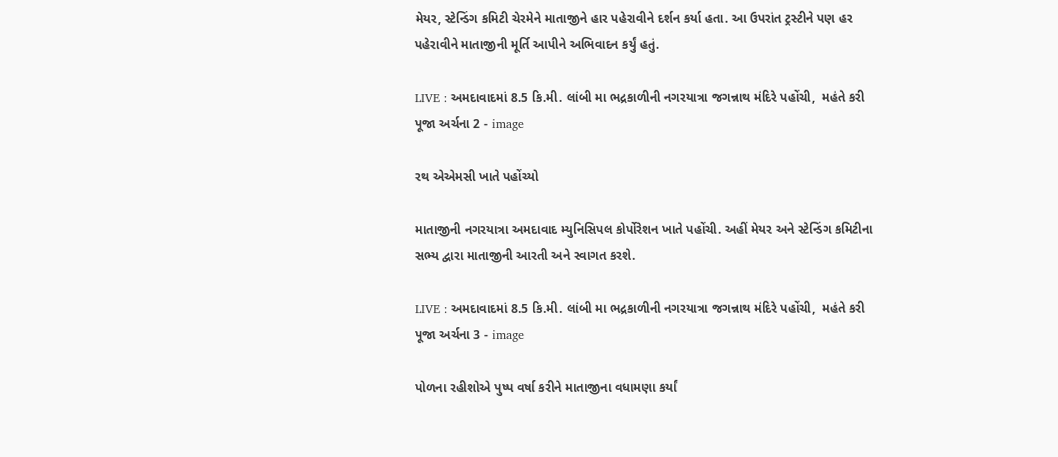મેયર, સ્ટેન્ડિંગ કમિટી ચેરમેને માતાજીને હાર પહેરાવીને દર્શન કર્યા હતા. આ ઉપરાંત ટ્રસ્ટીને પણ હર પહેરાવીને માતાજીની મૂર્તિ આપીને અભિવાદન કર્યું હતું.

LIVE : અમદાવાદમાં 8.5 કિ.મી. લાંબી મા ભદ્રકાળીની નગરયાત્રા જગન્નાથ મંદિરે પહોંચી,  મહંતે કરી પૂજા અર્ચના 2 - image

રથ એએમસી ખાતે પહોંચ્યો

માતાજીની નગરયાત્રા અમદાવાદ મ્યુનિસિપલ કોર્પોરેશન ખાતે પહોંચી. અહીં મેયર અને સ્ટેન્ડિંગ કમિટીના સભ્ય દ્વારા માતાજીની આરતી અને સ્વાગત કરશે.

LIVE : અમદાવાદમાં 8.5 કિ.મી. લાંબી મા ભદ્રકાળીની નગરયાત્રા જગન્નાથ મંદિરે પહોંચી,  મહંતે કરી પૂજા અર્ચના 3 - image

પોળના રહીશોએ પુષ્પ વર્ષા કરીને માતાજીના વધામણા કર્યાં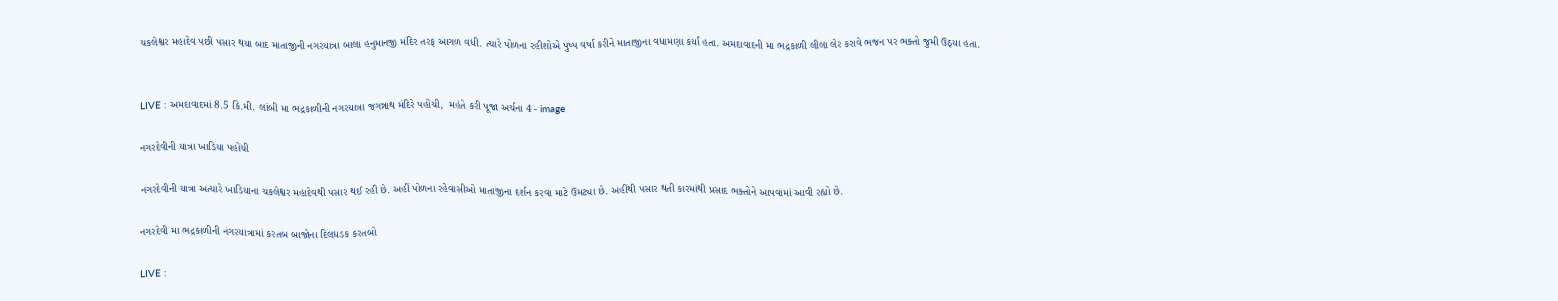ચકલેશ્વર મહાદેવ પછી પસાર થયા બાદ માતાજીની નગરયાત્રા બાલા હનુમાનજી મંદિર તરફ આગળ વધી. ત્યારે પોળના રહીશોએ પુષ્પ વર્ષા કરીને માતાજીના વધામણા કર્યાં હતા. અમદાવાદની મા ભદ્રકાળી લીલા લેર કરાવે ભજન પર ભક્તો જુમી ઉઠ્યા હતા.


LIVE : અમદાવાદમાં 8.5 કિ.મી. લાંબી મા ભદ્રકાળીની નગરયાત્રા જગન્નાથ મંદિરે પહોંચી,  મહંતે કરી પૂજા અર્ચના 4 - image

નગરદેવીની યાત્રા ખાડિયા પહોંચી

નગરદેવીની યાત્રા અત્યારે ખાડિયાના ચકલેશ્વર મહાદેવથી પસાર થઈ રહી છે. અહીં પોળના રહેવાસીઓ માતાજીના દર્શન કરવા માટે ઉમટ્યા છે. અહીંથી પસાર થતી કારમાંથી પ્રસાદ ભક્તોને આપવામાં આવી રહ્યો છે.

નગરદેવી મા ભદ્રકાળીની નગરયાત્રામાં કરતબ બાજોના દિલધડક કરતબો

LIVE :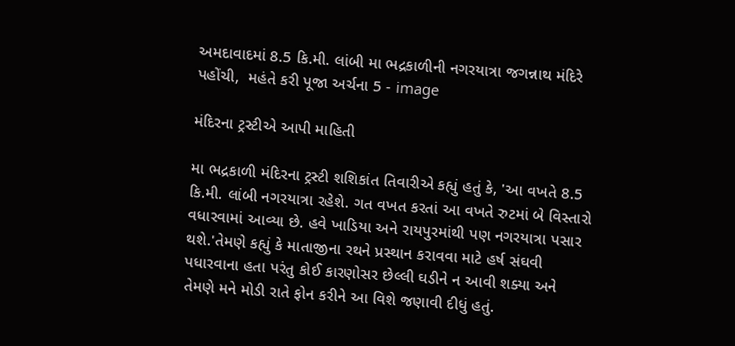અમદાવાદમાં 8.5 કિ.મી. લાંબી મા ભદ્રકાળીની નગરયાત્રા જગન્નાથ મંદિરે પહોંચી,  મહંતે કરી પૂજા અર્ચના 5 - image

મંદિરના ટ્રસ્ટીએ આપી માહિતી

મા ભદ્રકાળી મંદિરના ટ્રસ્ટી શશિકાંત તિવારીએ કહ્યું હતું કે, 'આ વખતે 8.5 કિ.મી. લાંબી નગરયાત્રા રહેશે. ગત વખત કરતાં આ વખતે રુટમાં બે વિસ્તારો વધારવામાં આવ્યા છે. હવે ખાડિયા અને રાયપુરમાંથી પણ નગરયાત્રા પસાર થશે.'તેમણે કહ્યું કે માતાજીના રથને પ્રસ્થાન કરાવવા માટે હર્ષ સંઘવી પધારવાના હતા પરંતુ કોઈ કારણોસર છેલ્લી ઘડીને ન આવી શક્યા અને તેમણે મને મોડી રાતે ફોન કરીને આ વિશે જણાવી દીધું હતું.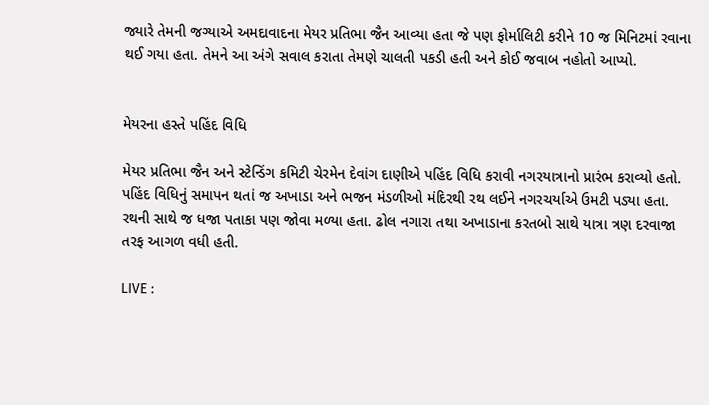જ્યારે તેમની જગ્યાએ અમદાવાદના મેયર પ્રતિભા જૈન આવ્યા હતા જે પણ ફોર્માલિટી કરીને 10 જ મિનિટમાં રવાના થઈ ગયા હતા. તેમને આ અંગે સવાલ કરાતા તેમણે ચાલતી પકડી હતી અને કોઈ જવાબ નહોતો આપ્યો.


મેયરના હસ્તે પહિંદ વિધિ

મેયર પ્રતિભા જૈન અને સ્ટેન્ડિંગ કમિટી ચેરમેન દેવાંગ દાણીએ પહિંદ વિધિ કરાવી નગરયાત્રાનો પ્રારંભ કરાવ્યો હતો. પહિંદ વિધિનું સમાપન થતાં જ અખાડા અને ભજન મંડળીઓ મંદિરથી રથ લઈને નગરચર્યાએ ઉમટી પડ્યા હતા. રથની સાથે જ ધજા પતાકા પણ જોવા મળ્યા હતા. ઢોલ નગારા તથા અખાડાના કરતબો સાથે યાત્રા ત્રણ દરવાજા તરફ આગળ વધી હતી.

LIVE :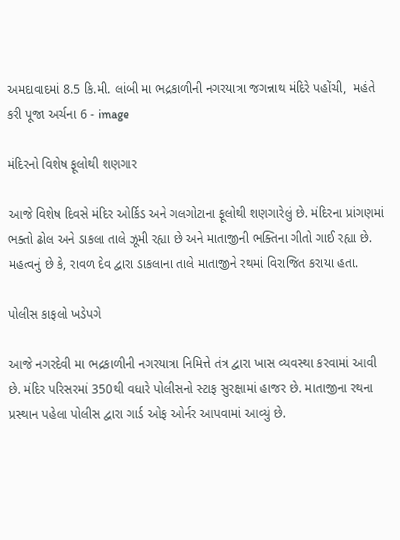અમદાવાદમાં 8.5 કિ.મી. લાંબી મા ભદ્રકાળીની નગરયાત્રા જગન્નાથ મંદિરે પહોંચી,  મહંતે કરી પૂજા અર્ચના 6 - image

મંદિરનો વિશેષ ફૂલોથી શણગાર

આજે વિશેષ દિવસે મંદિર ઓર્કિડ અને ગલગોટાના ફૂલોથી શણગારેલું છે. મંદિરના પ્રાંગણમાં ભક્તો ઢોલ અને ડાકલા તાલે ઝૂમી રહ્યા છે અને માતાજીની ભક્તિના ગીતો ગાઈ રહ્યા છે. મહત્વનું છે કે, રાવળ દેવ દ્વારા ડાકલાના તાલે માતાજીને રથમાં વિરાજિત કરાયા હતા.

પોલીસ કાફલો ખડેપગે

આજે નગરદેવી મા ભદ્રકાળીની નગરયાત્રા નિમિત્તે તંત્ર દ્વારા ખાસ વ્યવસ્થા કરવામાં આવી છે. મંદિર પરિસરમાં 350થી વધારે પોલીસનો સ્ટાફ સુરક્ષામાં હાજર છે. માતાજીના રથના પ્રસ્થાન પહેલા પોલીસ દ્વારા ગાર્ડ ઓફ ઓર્નર આપવામાં આવ્યું છે.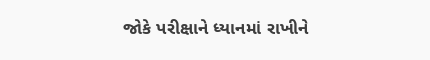જોકે પરીક્ષાને ધ્યાનમાં રાખીને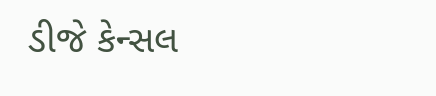ડીજે કેન્સલ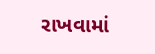રાખવામાં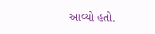આવ્યો હતો.